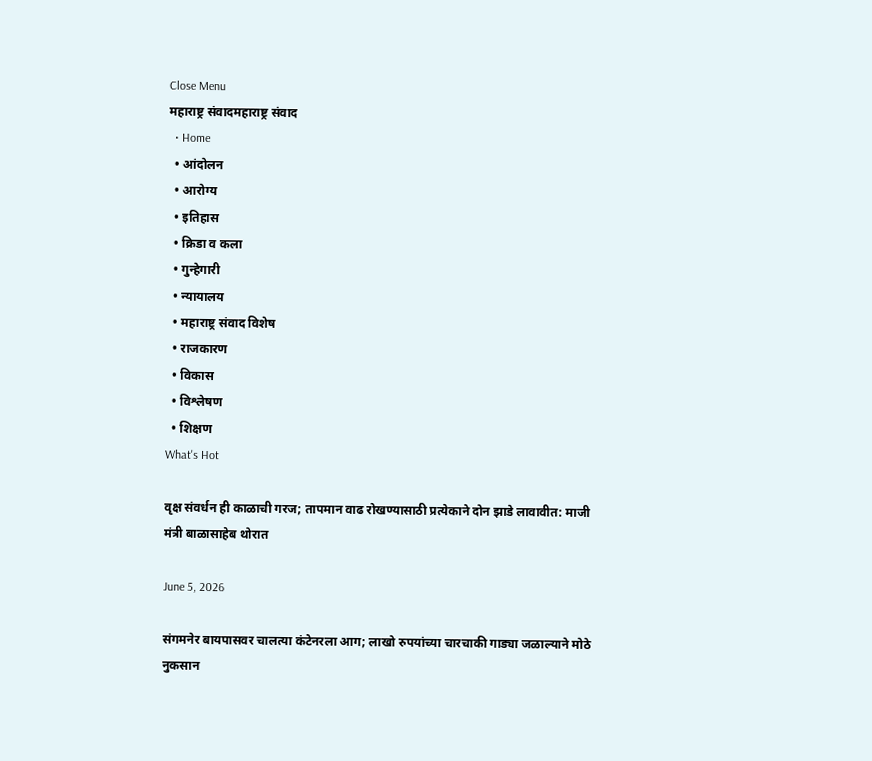Close Menu
महाराष्ट्र संवादमहाराष्ट्र संवाद
  • Home
  • आंदोलन
  • आरोग्य
  • इतिहास
  • क्रिडा व कला
  • गुन्हेगारी
  • न्यायालय
  • महाराष्ट्र संवाद विशेष
  • राजकारण
  • विकास
  • विश्लेषण
  • शिक्षण
What's Hot

वृक्ष संवर्धन ही काळाची गरज; तापमान वाढ रोखण्यासाठी प्रत्येकाने दोन झाडे लावावीत: माजी मंत्री बाळासाहेब थोरात

June 5, 2026

संगमनेर बायपासवर चालत्या कंटेनरला आग; लाखो रुपयांच्या चारचाकी गाड्या जळाल्याने मोठे नुकसान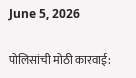June 5, 2026

पोलिसांची मोठी कारवाई: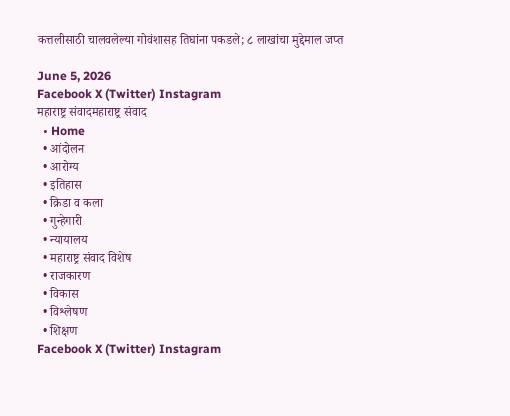कत्तलीसाठी चालवलेल्या गोवंशासह तिघांना पकडले; ८ लाखांचा मुद्देमाल जप्त

June 5, 2026
Facebook X (Twitter) Instagram
महाराष्ट्र संवादमहाराष्ट्र संवाद
  • Home
  • आंदोलन
  • आरोग्य
  • इतिहास
  • क्रिडा व कला
  • गुन्हेगारी
  • न्यायालय
  • महाराष्ट्र संवाद विशेष
  • राजकारण
  • विकास
  • विश्लेषण
  • शिक्षण
Facebook X (Twitter) Instagram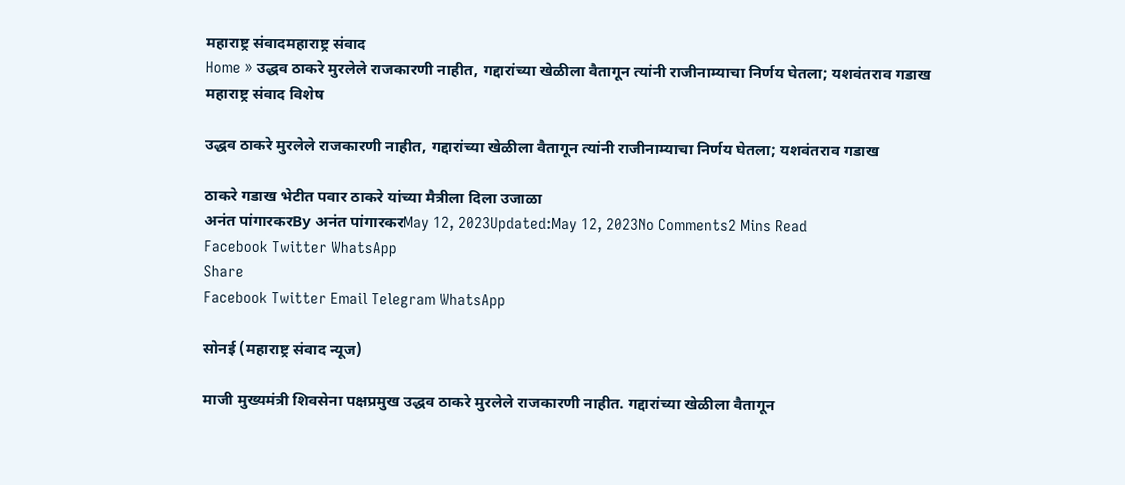महाराष्ट्र संवादमहाराष्ट्र संवाद
Home » उद्धव ठाकरे मुरलेले राजकारणी नाहीत, गद्दारांच्या खेळीला वैतागून त्यांनी राजीनाम्याचा निर्णय घेतला; यशवंतराव गडाख
महाराष्ट्र संवाद विशेष

उद्धव ठाकरे मुरलेले राजकारणी नाहीत, गद्दारांच्या खेळीला वैतागून त्यांनी राजीनाम्याचा निर्णय घेतला; यशवंतराव गडाख

ठाकरे गडाख भेटीत पवार ठाकरे यांच्या मैत्रीला दिला उजाळा
अनंत पांगारकरBy अनंत पांगारकरMay 12, 2023Updated:May 12, 2023No Comments2 Mins Read
Facebook Twitter WhatsApp
Share
Facebook Twitter Email Telegram WhatsApp

सोनई (महाराष्ट्र संवाद न्यूज)

माजी मुख्यमंत्री शिवसेना पक्षप्रमुख उद्धव ठाकरे मुरलेले राजकारणी नाहीत. गद्दारांच्या खेळीला वैतागून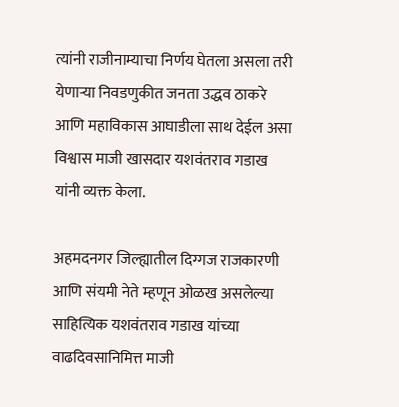त्यांनी राजीनाम्याचा निर्णय घेतला असला तरी येणाऱ्या निवडणुकीत जनता उद्धव ठाकरे आणि महाविकास आघाडीला साथ देईल असा विश्वास माजी खासदार यशवंतराव गडाख यांनी व्यक्त केला.

अहमदनगर जिल्ह्यातील दिग्गज राजकारणी आणि संयमी नेते म्हणून ओळख असलेल्या साहित्यिक यशवंतराव गडाख यांच्या वाढदिवसानिमित्त माजी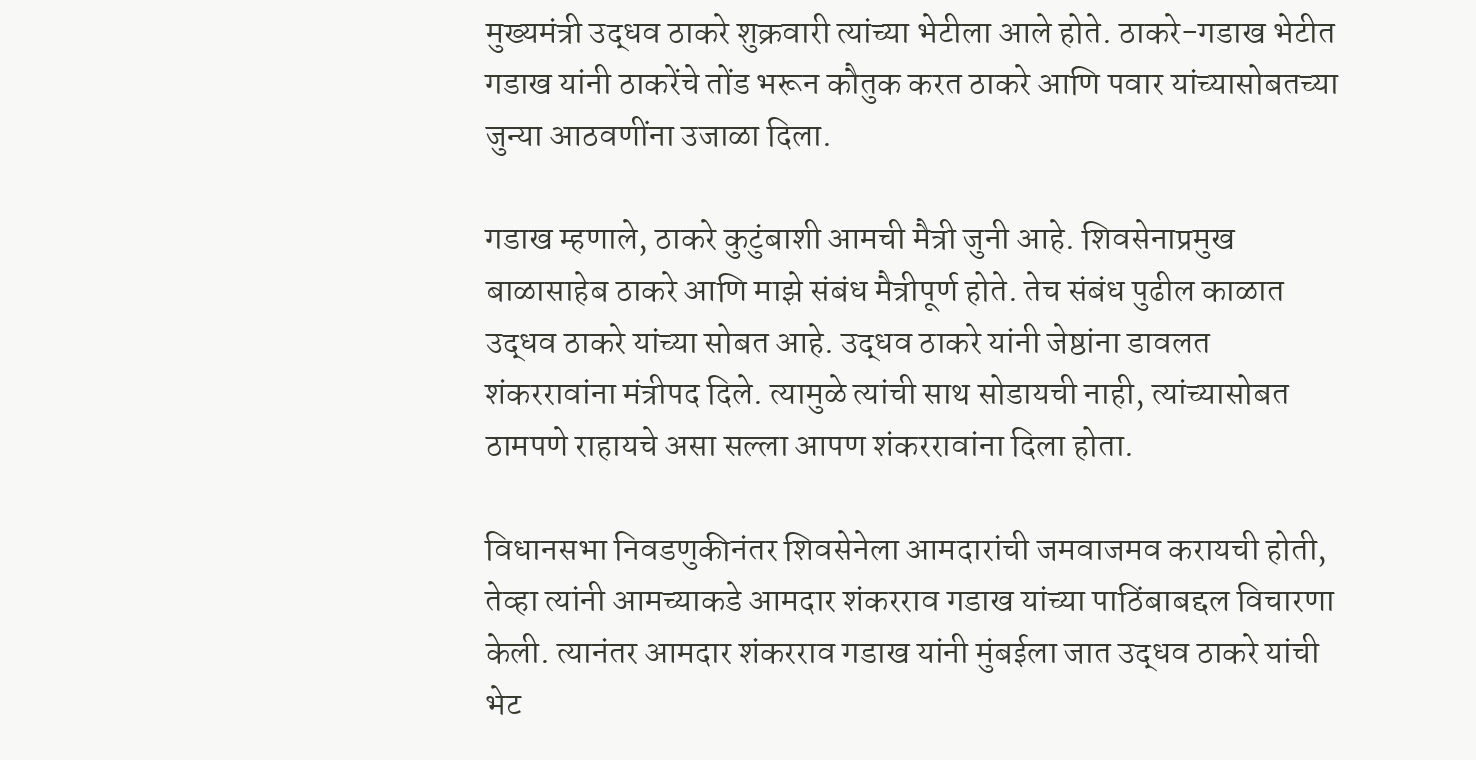मुख्यमंत्री उद्धव ठाकरे शुक्रवारी त्यांच्या भेटीला आले होते. ठाकरे-गडाख भेटीत गडाख यांनी ठाकरेंचे तोंड भरून कौतुक करत ठाकरे आणि पवार यांच्यासोबतच्या जुन्या आठवणींना उजाळा दिला.

गडाख म्हणाले, ठाकरे कुटुंबाशी आमची मैत्री जुनी आहे. शिवसेनाप्रमुख बाळासाहेब ठाकरे आणि माझे संबंध मैत्रीपूर्ण होते. तेच संबंध पुढील काळात उद्धव ठाकरे यांच्या सोबत आहे. उद्धव ठाकरे यांनी जेष्ठांना डावलत शंकररावांना मंत्रीपद दिले. त्यामुळे त्यांची साथ सोडायची नाही, त्यांच्यासोबत ठामपणे राहायचे असा सल्ला आपण शंकररावांना दिला होता.

विधानसभा निवडणुकीनंतर शिवसेनेला आमदारांची जमवाजमव करायची होती, तेव्हा त्यांनी आमच्याकडे आमदार शंकरराव गडाख यांच्या पाठिंबाबद्दल विचारणा केली. त्यानंतर आमदार शंकरराव गडाख यांनी मुंबईला जात उद्धव ठाकरे यांची भेट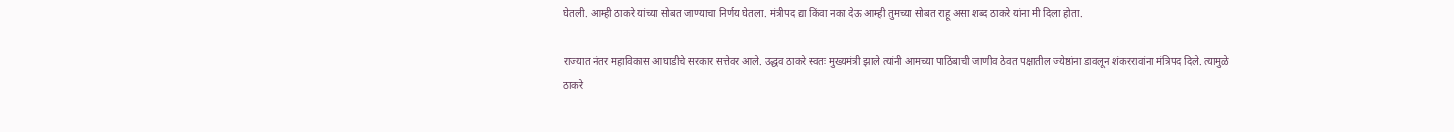घेतली. आम्ही ठाकरे यांच्या सोबत जाण्याचा निर्णय घेतला. मंत्रीपद द्या किंवा नका देऊ आम्ही तुमच्या सोबत राहू असा शब्द ठाकरे यांना मी दिला होता.

राज्यात नंतर महाविकास आघाडीचे सरकार सत्तेवर आले. उद्धव ठाकरे स्वतः मुख्यमंत्री झाले त्यांनी आमच्या पाठिंबाची जाणीव ठेवत पक्षातील ज्येष्ठांना डावलून शंकररावांना मंत्रिपद दिले. त्यामुळे ठाकरे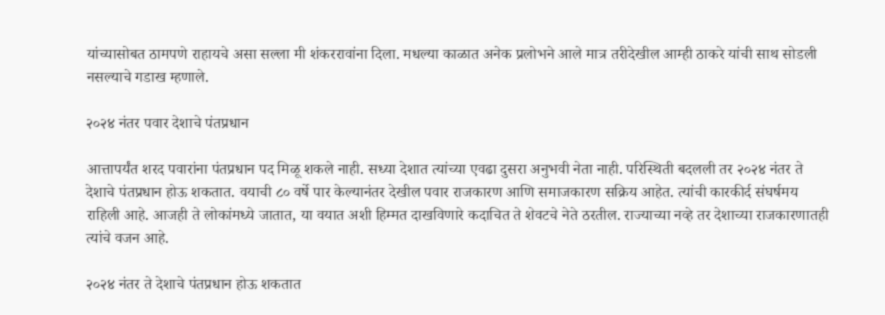यांच्यासोबत ठामपणे राहायचे असा सल्ला मी शंकररावांना दिला. मधल्या काळात अनेक प्रलोभने आले मात्र तरीदेखील आम्ही ठाकरे यांची साथ सोडली नसल्याचे गडाख म्हणाले.

२०२४ नंतर पवार देशाचे पंतप्रधान

आत्तापर्यंत शरद पवारांना पंतप्रधान पद मिळू शकले नाही. सध्या देशात त्यांच्या एवढा दुसरा अनुभवी नेता नाही. परिस्थिती बदलली तर २०२४ नंतर ते देशाचे पंतप्रधान होऊ शकतात. वयाची ८० वर्षे पार केल्यानंतर देखील पवार राजकारण आणि समाजकारण सक्रिय आहेत. त्यांची कारकीर्द संघर्षमय राहिली आहे. आजही ते लोकांमध्ये जातात, या वयात अशी हिम्मत दाखविणारे कदाचित ते शेवटचे नेते ठरतील. राज्याच्या नव्हे तर देशाच्या राजकारणातही त्यांचे वजन आहे.

२०२४ नंतर ते देशाचे पंतप्रधान होऊ शकतात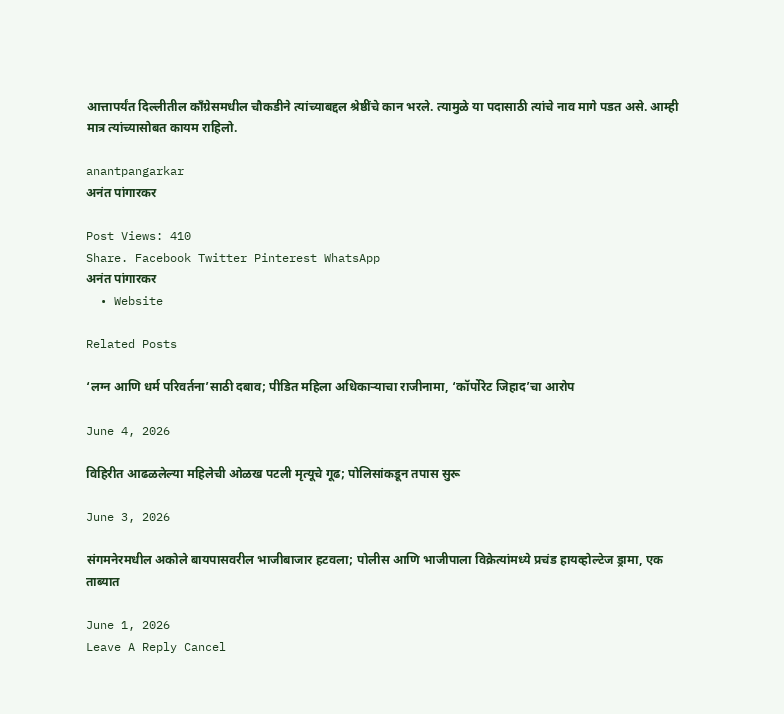आत्तापर्यंत दिल्लीतील काँग्रेसमधील चौकडीने त्यांच्याबद्दल श्रेष्ठींचे कान भरले. त्यामुळे या पदासाठी त्यांचे नाव मागे पडत असे. आम्ही मात्र त्यांच्यासोबत कायम राहिलो.

anantpangarkar
अनंत पांगारकर

Post Views: 410
Share. Facebook Twitter Pinterest WhatsApp
अनंत पांगारकर
  • Website

Related Posts

‘लग्न आणि धर्म परिवर्तना’साठी दबाव; पीडित महिला अधिकाऱ्याचा राजीनामा, ‘कॉर्पोरेट जिहाद’चा आरोप

June 4, 2026

विहिरीत आढळलेल्या महिलेची ओळख पटली मृत्यूचे गूढ; पोलिसांकडून तपास सुरू

June 3, 2026

संगमनेरमधील अकोले बायपासवरील भाजीबाजार हटवला; पोलीस आणि भाजीपाला विक्रेत्यांमध्ये प्रचंड हायव्होल्टेज ड्रामा, एक ताब्यात

June 1, 2026
Leave A Reply Cancel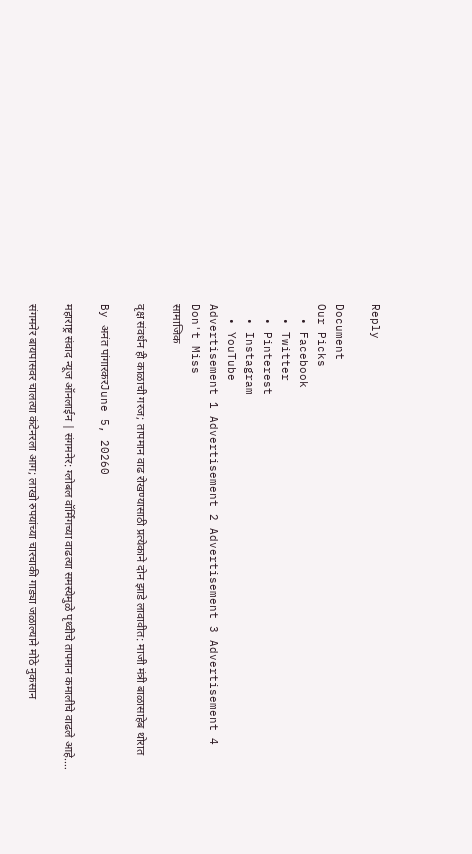Reply

Document
Our Picks
  • Facebook
  • Twitter
  • Pinterest
  • Instagram
  • YouTube
Advertisement 1 Advertisement 2 Advertisement 3 Advertisement 4
Don't Miss
सामाजिक

वृक्ष संवर्धन ही काळाची गरज; तापमान वाढ रोखण्यासाठी प्रत्येकाने दोन झाडे लावावीत: माजी मंत्री बाळासाहेब थोरात

By अनंत पांगारकरJune 5, 20260

महाराष्ट्र संवाद न्यूज ऑनलाईन | संगमनेर: ग्लोबल वॉर्मिंगच्या वाढत्या समस्येमुळे पृथ्वीचे तापमान कमालीचे वाढले आहे.…

संगमनेर बायपासवर चालत्या कंटेनरला आग; लाखो रुपयांच्या चारचाकी गाड्या जळाल्याने मोठे नुकसान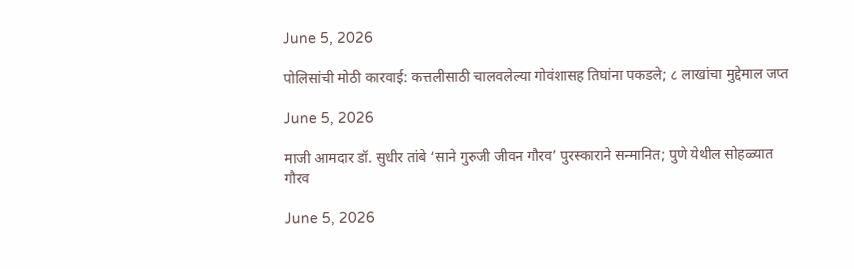June 5, 2026

पोलिसांची मोठी कारवाई: कत्तलीसाठी चालवलेल्या गोवंशासह तिघांना पकडले; ८ लाखांचा मुद्देमाल जप्त

June 5, 2026

माजी आमदार डॉ. सुधीर तांबे ‘साने गुरुजी जीवन गौरव’ पुरस्काराने सन्मानित; पुणे येथील सोहळ्यात गौरव

June 5, 2026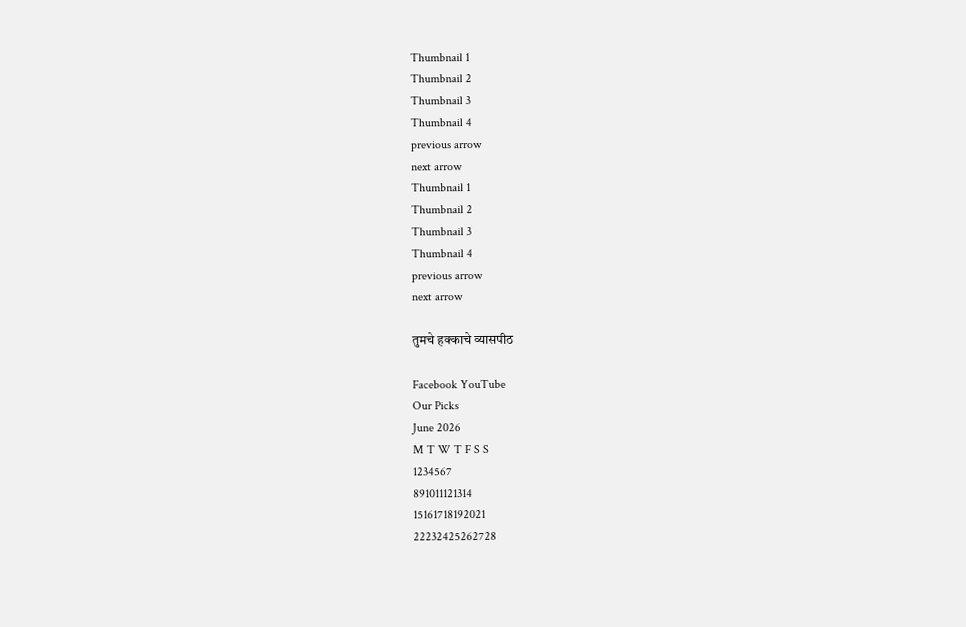Thumbnail 1
Thumbnail 2
Thumbnail 3
Thumbnail 4
previous arrow
next arrow
Thumbnail 1
Thumbnail 2
Thumbnail 3
Thumbnail 4
previous arrow
next arrow

तुमचे हक्काचे व्यासपीठ

Facebook YouTube
Our Picks
June 2026
M T W T F S S
1234567
891011121314
15161718192021
22232425262728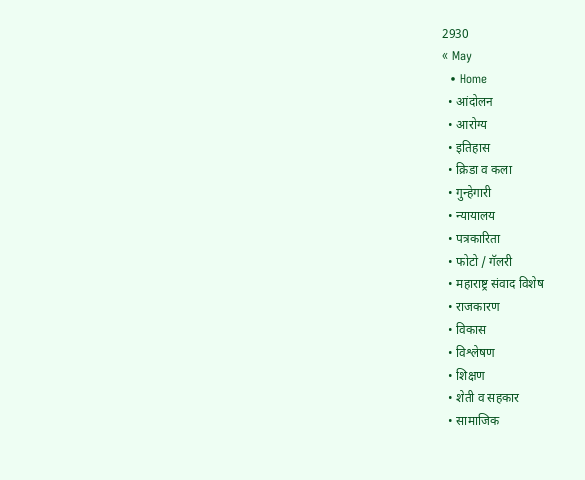2930
« May
  • Home
  • आंदोलन
  • आरोग्य
  • इतिहास
  • क्रिडा व कला
  • गुन्हेगारी
  • न्यायालय
  • पत्रकारिता
  • फोटो / गॅलरी
  • महाराष्ट्र संवाद विशेष
  • राजकारण
  • विकास
  • विश्लेषण
  • शिक्षण
  • शेती व सहकार
  • सामाजिक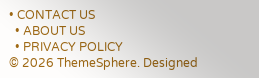• CONTACT US
  • ABOUT US
  • PRIVACY POLICY
© 2026 ThemeSphere. Designed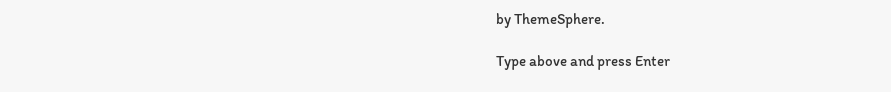by ThemeSphere.

Type above and press Enter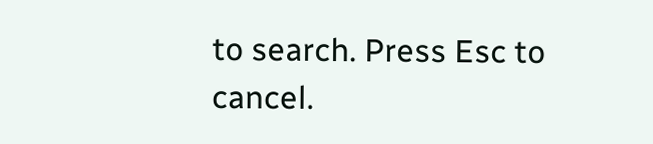to search. Press Esc to cancel.